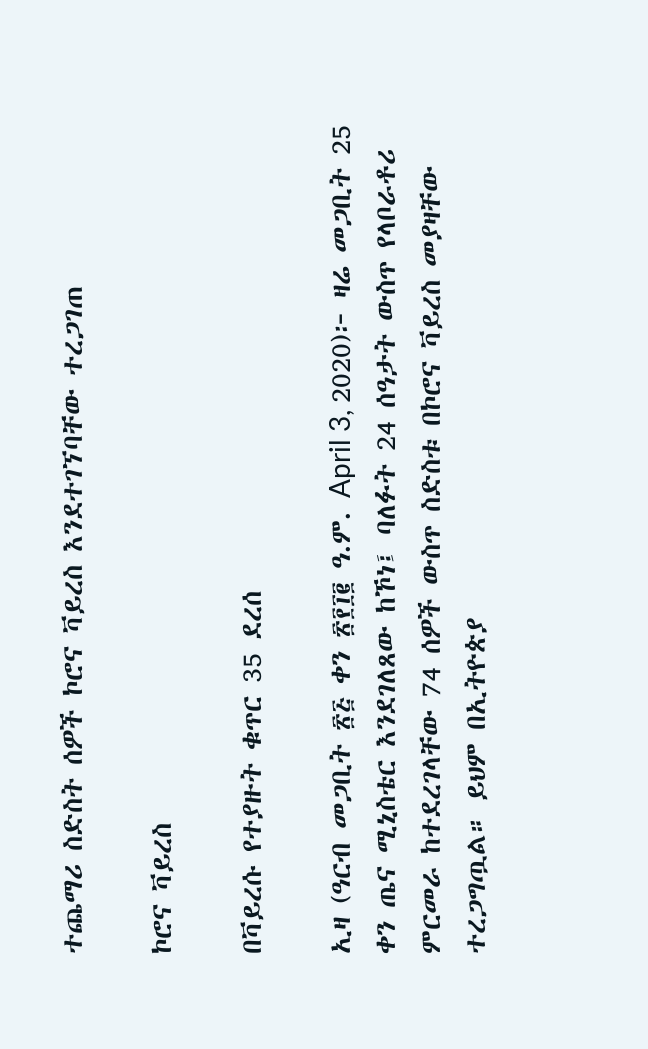ተጨማሪ ስድስት ሰዎች ኮሮና ቫይረስ እንደተገኘባቸው ተረጋገጠ

ኮሮና ቫይረስ

በቫይረሱ የተያዙት ቁጥር 35 ደረሰ

ኢዛ (ዓርብ መጋቢት ፳፭ ቀን ፳፻፲፪ ዓ.ም. April 3, 2020)፦ ዛሬ መጋቢት 25 ቀን ጤና ሚኒስቴር እንደገለጸው ከኾነ፤ ባለፉት 24 ሰዓታት ውስጥ የላቦራቶሪ ምርመራ ከተደረገላቸው 74 ሰዎች ውስጥ ስድስቱ በኮሮና ቫይረስ መያዛቸው ተረጋግጧል። ይህም በኢትዮጵያ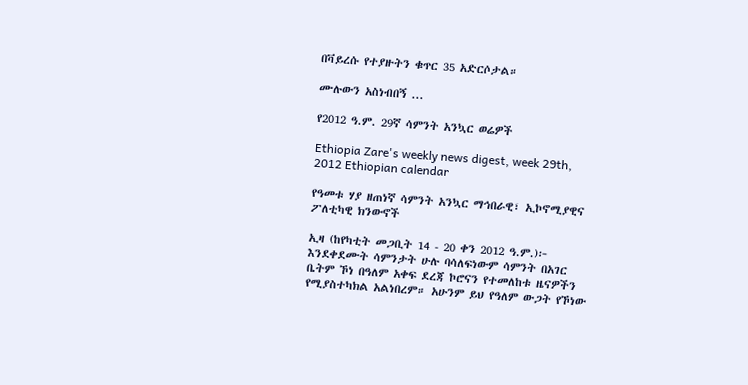በቫይረሱ የተያዙትን ቁጥር 35 አድርሶታል።

ሙሉውን አስነብበኝ ...

የ2012 ዓ.ም. 29ኛ ሳምንት አንኳር ወሬዎች

Ethiopia Zare's weekly news digest, week 29th, 2012 Ethiopian calendar

የዓመቱ ሃያ ዘጠነኛ ሳምንት አንኳር ማኅበራዊ፣ ኢኮኖሚያዊና ፖለቲካዊ ክንውኖች

ኢዛ (ከየካቲት መጋቢት 14 - 20 ቀን 2012 ዓ.ም.)፦ እንደቀደሙት ሳምንታት ሁሉ ባሳለፍነውም ሳምንት በአገር ቤትም ኾነ በዓለም አቀፍ ደረጃ ኮሮናን የተመለከቱ ዜናዎችን የሚያስተካክል አልነበረም። አሁንም ይህ የዓለም ውጋት የኾነው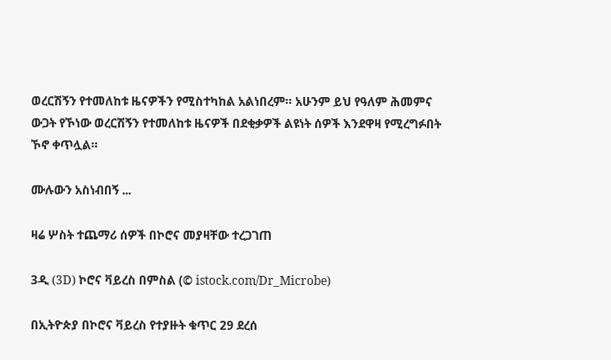ወረርሽኝን የተመለከቱ ዜናዎችን የሚስተካከል አልነበረም። አሁንም ይህ የዓለም ሕመምና ውጋት የኾነው ወረርሽኝን የተመለከቱ ዜናዎች በደቂቃዎች ልዩነት ሰዎች እንደዋዛ የሚረግፉበት ኾኖ ቀጥሏል።

ሙሉውን አስነብበኝ ...

ዛሬ ሦስት ተጨማሪ ሰዎች በኮሮና መያዛቸው ተረጋገጠ

3ዲ (3D) ኮሮና ቫይረስ በምስል (© istock.com/Dr_Microbe)

በኢትዮጵያ በኮሮና ቫይረስ የተያዙት ቁጥር 29 ደረሰ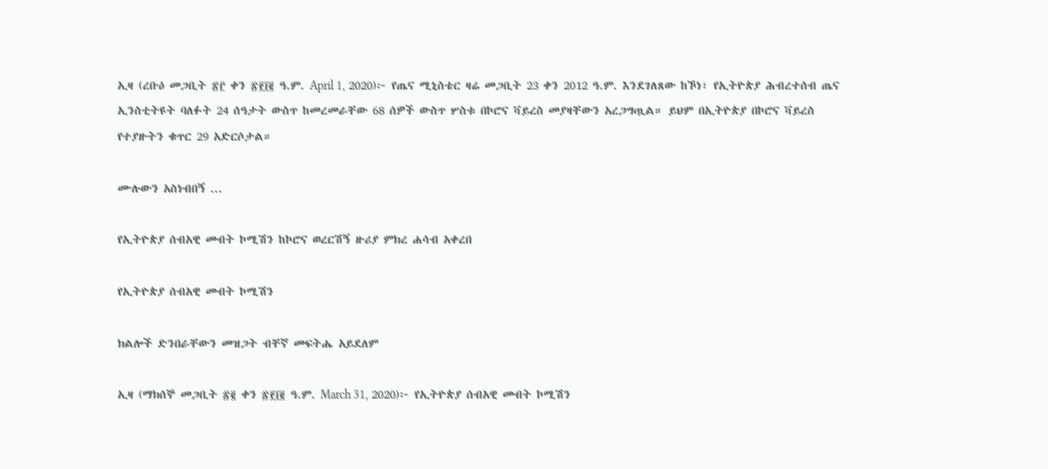ኢዛ (ረቡዕ መጋቢት ፳፫ ቀን ፳፻፲፪ ዓ.ም. April 1, 2020)፦ የጤና ሚኒስቴር ዛሬ መጋቢት 23 ቀን 2012 ዓ.ም. እንደገለጸው ከኾነ፣ የኢትዮጵያ ሕብረተሰብ ጤና ኢንስቲትዩት ባለፉት 24 ሰዓታት ውስጥ ከመረመራቸው 68 ሰዎች ውስጥ ሦስቱ በኮሮና ቫይረስ መያዛቸውን አረጋግጧል። ይህም በኢትዮጵያ በኮሮና ቫይረስ የተያዙትን ቁጥር 29 አድርሶታል።

ሙሉውን አስነብበኝ ...

የኢትዮጵያ ሰብአዊ መብት ኮሚሽን ከኮሮና ወረርሽኝ ዙሪያ ምክረ ሐሳብ አቀረበ

የኢትዮጵያ ሰብአዊ መብት ኮሚሽን

ክልሎች ድንበራቸውን መዝጋት ብቸኛ መፍትሔ አይደለም

ኢዛ (ማክሰኞ መጋቢት ፳፪ ቀን ፳፻፲፪ ዓ.ም. March 31, 2020)፦ የኢትዮጵያ ሰብአዊ መብት ኮሚሽን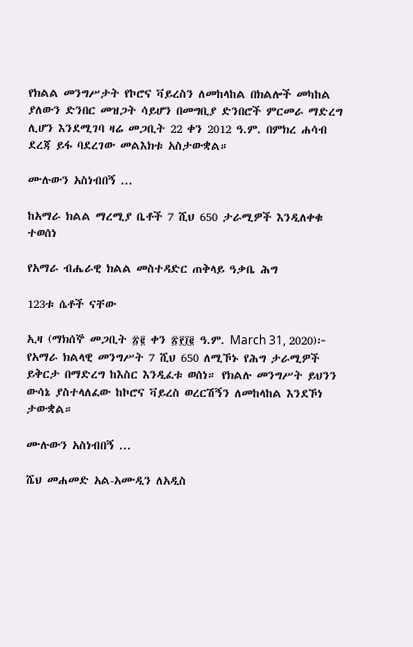የክልል መንግሥታት የኮሮና ቫይረስን ለመከላከል በክልሎች መካከል ያለውን ድንበር መዝጋት ሳይሆን በመግቢያ ድንበሮች ምርመራ ማድረግ ሊሆን እንደሚገባ ዛሬ መጋቢት 22 ቀን 2012 ዓ.ም. በምክረ ሐሳብ ደረጃ ይፋ ባደረገው መልእክቱ አስታውቋል።

ሙሉውን አስነብበኝ ...

ከአማራ ክልል ማረሚያ ቤቶች 7 ሺህ 650 ታራሚዎች እንዲለቀቁ ተወሰነ

የአማራ ብሔራዊ ክልል መስተዳድር ጠቅላይ ዓቃቤ ሕግ

123ቱ ሴቶች ናቸው

ኢዛ (ማክሰኞ መጋቢት ፳፪ ቀን ፳፻፲፪ ዓ.ም. March 31, 2020)፦ የአማራ ክልላዊ መንግሥት 7 ሺህ 650 ለሚኾኑ የሕግ ታራሚዎች ይቅርታ በማድረግ ከእስር እንዲፈቱ ወሰነ። የክልሉ መንግሥት ይህንን ውሳኔ ያስተላለፈው ከኮሮና ቫይረስ ወረርሽኝን ለመከላከል እንደኾነ ታውቋል።

ሙሉውን አስነብበኝ ...

ሼህ መሐመድ አል-አሙዲን ለአዲስ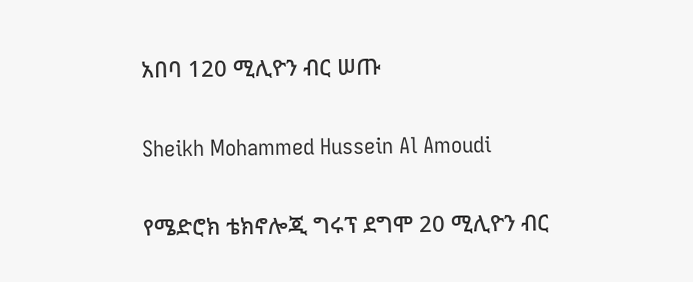አበባ 120 ሚሊዮን ብር ሠጡ

Sheikh Mohammed Hussein Al Amoudi

የሜድሮክ ቴክኖሎጂ ግሩፕ ደግሞ 20 ሚሊዮን ብር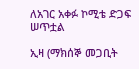ለአገር አቀፉ ኮሚቴ ድጋፍ ሠጥቷል

ኢዛ (ማክሰኞ መጋቢት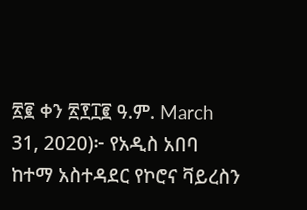፳፪ ቀን ፳፻፲፪ ዓ.ም. March 31, 2020)፦ የአዲስ አበባ ከተማ አስተዳደር የኮሮና ቫይረስን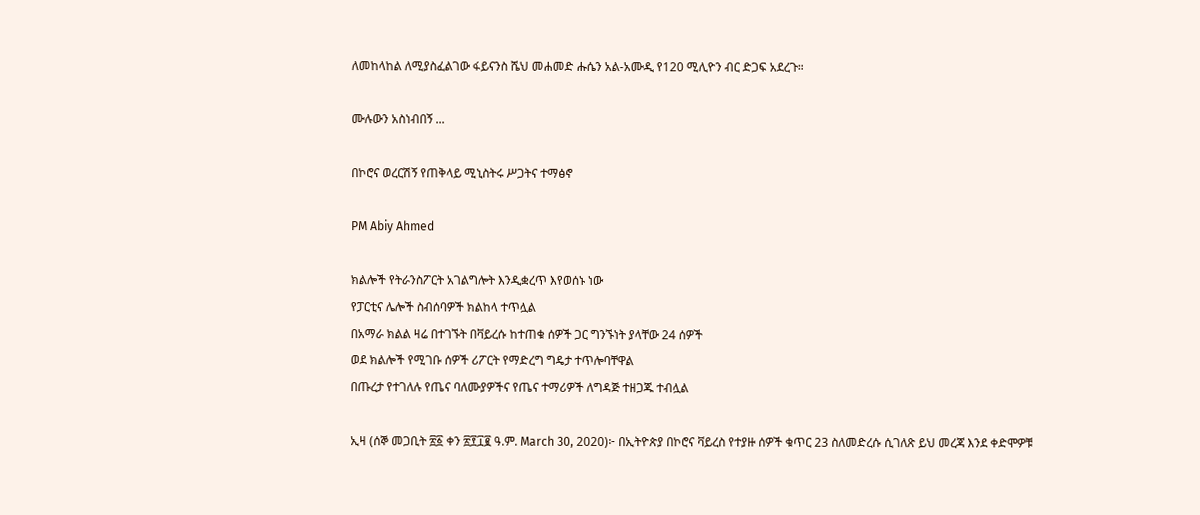ለመከላከል ለሚያስፈልገው ፋይናንስ ሼህ መሐመድ ሑሴን አል-አሙዲ የ120 ሚሊዮን ብር ድጋፍ አደረጉ።

ሙሉውን አስነብበኝ ...

በኮሮና ወረርሽኝ የጠቅላይ ሚኒስትሩ ሥጋትና ተማፅኖ

PM Abiy Ahmed

ክልሎች የትራንስፖርት አገልግሎት እንዲቋረጥ እየወሰኑ ነው
የፓርቲና ሌሎች ስብሰባዎች ክልከላ ተጥሏል
በአማራ ክልል ዛሬ በተገኙት በቫይረሱ ከተጠቁ ሰዎች ጋር ግንኙነት ያላቸው 24 ሰዎች
ወደ ክልሎች የሚገቡ ሰዎች ሪፖርት የማድረግ ግዴታ ተጥሎባቸዋል
በጡረታ የተገለሉ የጤና ባለሙያዎችና የጤና ተማሪዎች ለግዳጅ ተዘጋጁ ተብሏል

ኢዛ (ሰኞ መጋቢት ፳፩ ቀን ፳፻፲፪ ዓ.ም. March 30, 2020)፦ በኢትዮጵያ በኮሮና ቫይረስ የተያዙ ሰዎች ቁጥር 23 ስለመድረሱ ሲገለጽ ይህ መረጃ እንደ ቀድሞዎቹ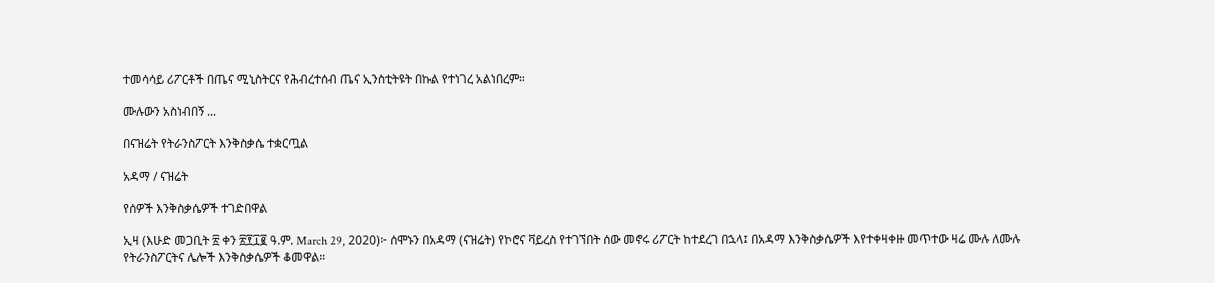ተመሳሳይ ሪፖርቶች በጤና ሚኒስትርና የሕብረተሰብ ጤና ኢንስቲትዩት በኩል የተነገረ አልነበረም።

ሙሉውን አስነብበኝ ...

በናዝሬት የትራንስፖርት እንቅስቃሴ ተቋርጧል

አዳማ / ናዝሬት

የሰዎች እንቅስቃሴዎች ተገድበዋል

ኢዛ (እሁድ መጋቢት ፳ ቀን ፳፻፲፪ ዓ.ም. March 29, 2020)፦ ሰሞኑን በአዳማ (ናዝሬት) የኮሮና ቫይረስ የተገኘበት ሰው መኖሩ ሪፖርት ከተደረገ በኋላ፤ በአዳማ እንቅስቃሴዎች እየተቀዛቀዙ መጥተው ዛሬ ሙሉ ለሙሉ የትራንስፖርትና ሌሎች እንቅስቃሴዎች ቆመዋል።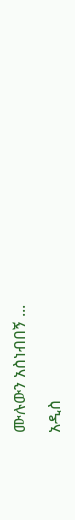ሙሉውን አስነብበኝ ...

አዲስ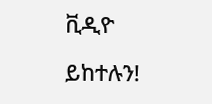ቪዲዮ

ይከተሉን!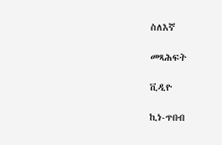ስለእኛ

መጻሕፍት

ቪዲዮ

ኪነ-ጥበብ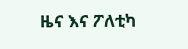ዜና እና ፖለቲካ